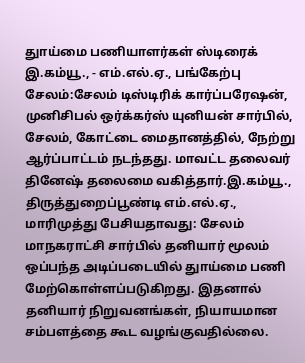துாய்மை பணியாளர்கள் ஸ்டிரைக் இ.கம்யூ., - எம்.எல்.ஏ., பங்கேற்பு
சேலம்:சேலம் டிஸ்டிரிக் கார்ப்பரேஷன், முனிசிபல் ஒர்க்கர்ஸ் யுனியன் சார்பில், சேலம், கோட்டை மைதானத்தில், நேற்று ஆர்ப்பாட்டம் நடந்தது. மாவட்ட தலைவர் தினேஷ் தலைமை வகித்தார்.இ.கம்யூ., திருத்துறைப்பூண்டி எம்.எல்.ஏ., மாரிமுத்து பேசியதாவது: சேலம் மாநகராட்சி சார்பில் தனியார் மூலம் ஒப்பந்த அடிப்படையில் துாய்மை பணி மேற்கொள்ளப்படுகிறது. இதனால் தனியார் நிறுவனங்கள், நியாயமான சம்பளத்தை கூட வழங்குவதில்லை.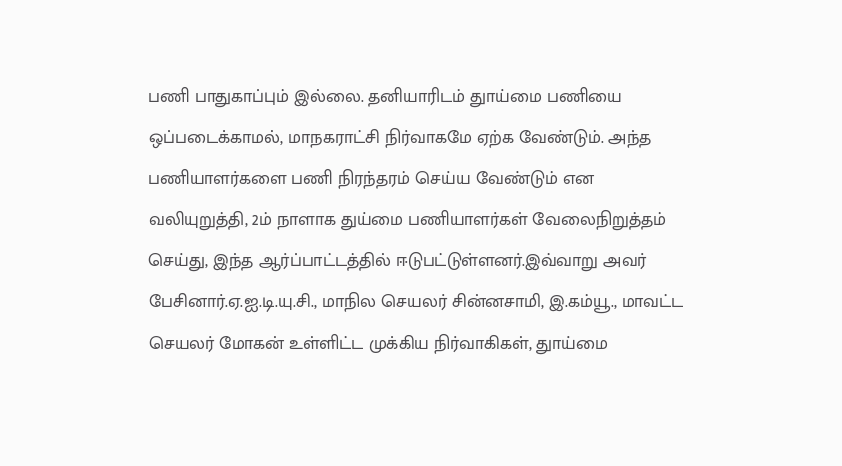பணி பாதுகாப்பும் இல்லை. தனியாரிடம் துாய்மை பணியை ஒப்படைக்காமல், மாநகராட்சி நிர்வாகமே ஏற்க வேண்டும். அந்த பணியாளர்களை பணி நிரந்தரம் செய்ய வேண்டும் என வலியுறுத்தி, 2ம் நாளாக துய்மை பணியாளர்கள் வேலைநிறுத்தம் செய்து, இந்த ஆர்ப்பாட்டத்தில் ஈடுபட்டுள்ளனர்.இவ்வாறு அவர் பேசினார்.ஏ.ஐ.டி.யு.சி., மாநில செயலர் சின்னசாமி, இ.கம்யூ., மாவட்ட செயலர் மோகன் உள்ளிட்ட முக்கிய நிர்வாகிகள், துாய்மை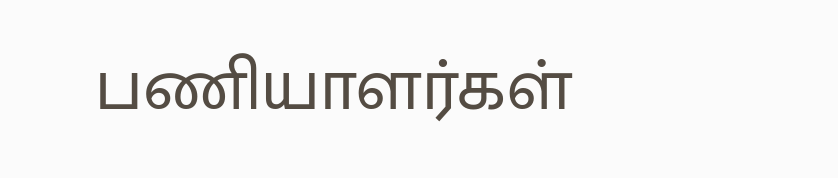பணியாளர்கள்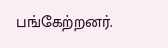பங்கேற்றனர்.